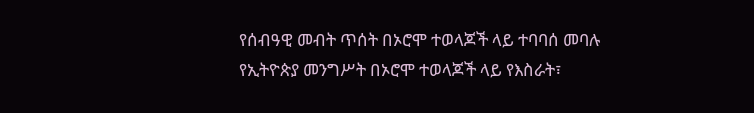የሰብዓዊ መብት ጥሰት በኦሮሞ ተወላጆች ላይ ተባባሰ መባሉ
የኢትዮጵያ መንግሥት በኦሮሞ ተወላጆች ላይ የእስራት፣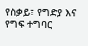የስቃይ፣ የግድያ እና የግፍ ተግባር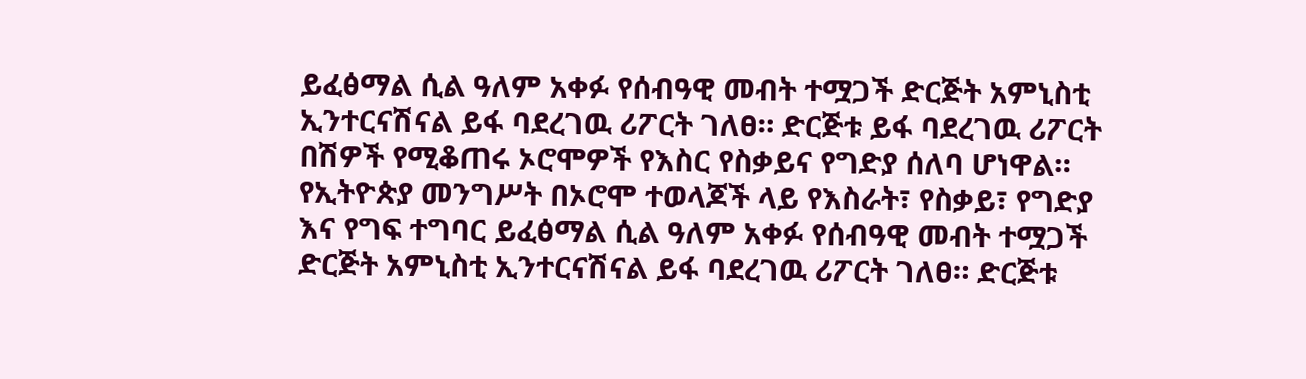ይፈፅማል ሲል ዓለም አቀፉ የሰብዓዊ መብት ተሟጋች ድርጅት አምኒስቲ ኢንተርናሽናል ይፋ ባደረገዉ ሪፖርት ገለፀ። ድርጅቱ ይፋ ባደረገዉ ሪፖርት በሽዎች የሚቆጠሩ ኦሮሞዎች የእስር የስቃይና የግድያ ሰለባ ሆነዋል።
የኢትዮጵያ መንግሥት በኦሮሞ ተወላጆች ላይ የእስራት፣ የስቃይ፣ የግድያ እና የግፍ ተግባር ይፈፅማል ሲል ዓለም አቀፉ የሰብዓዊ መብት ተሟጋች ድርጅት አምኒስቲ ኢንተርናሽናል ይፋ ባደረገዉ ሪፖርት ገለፀ። ድርጅቱ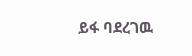ይፋ ባደረገዉ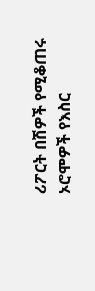ሪፖርት በሽዎች የሚቆጠሩ ኦሮሞዎች የእስር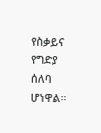የስቃይና የግድያ ሰለባ ሆነዋል።